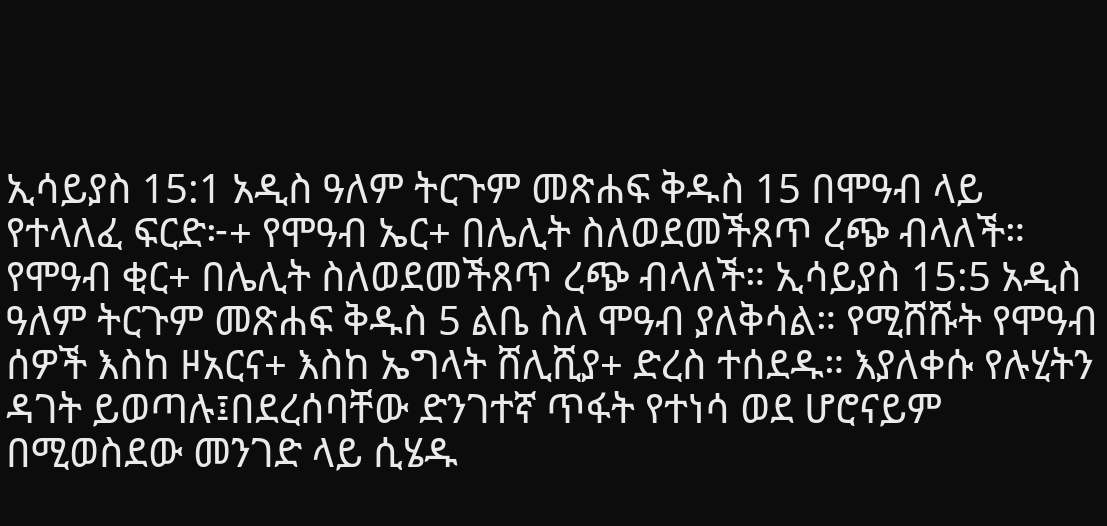ኢሳይያስ 15:1 አዲስ ዓለም ትርጉም መጽሐፍ ቅዱስ 15 በሞዓብ ላይ የተላለፈ ፍርድ፦+ የሞዓብ ኤር+ በሌሊት ስለወደመችጸጥ ረጭ ብላለች። የሞዓብ ቂር+ በሌሊት ስለወደመችጸጥ ረጭ ብላለች። ኢሳይያስ 15:5 አዲስ ዓለም ትርጉም መጽሐፍ ቅዱስ 5 ልቤ ስለ ሞዓብ ያለቅሳል። የሚሸሹት የሞዓብ ሰዎች እስከ ዞአርና+ እስከ ኤግላት ሸሊሺያ+ ድረስ ተሰደዱ። እያለቀሱ የሉሂትን ዳገት ይወጣሉ፤በደረሰባቸው ድንገተኛ ጥፋት የተነሳ ወደ ሆሮናይም በሚወስደው መንገድ ላይ ሲሄዱ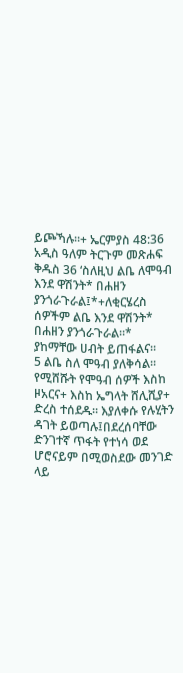ይጮኻሉ።+ ኤርምያስ 48:36 አዲስ ዓለም ትርጉም መጽሐፍ ቅዱስ 36 ‘ስለዚህ ልቤ ለሞዓብ እንደ ዋሽንት* በሐዘን ያንጎራጉራል፤*+ለቂርሄረስ ሰዎችም ልቤ እንደ ዋሽንት* በሐዘን ያንጎራጉራል።* ያከማቸው ሀብት ይጠፋልና።
5 ልቤ ስለ ሞዓብ ያለቅሳል። የሚሸሹት የሞዓብ ሰዎች እስከ ዞአርና+ እስከ ኤግላት ሸሊሺያ+ ድረስ ተሰደዱ። እያለቀሱ የሉሂትን ዳገት ይወጣሉ፤በደረሰባቸው ድንገተኛ ጥፋት የተነሳ ወደ ሆሮናይም በሚወስደው መንገድ ላይ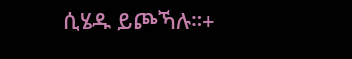ሲሄዱ ይጮኻሉ።+